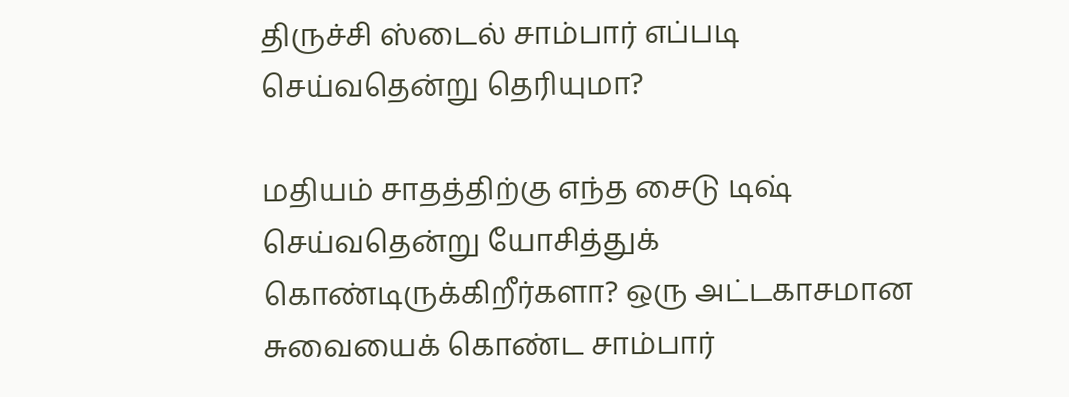திருச்சி ஸ்டைல் சாம்பார் எப்படி செய்வதென்று தெரியுமா?

மதியம் சாதத்திற்கு எந்த சைடு டிஷ் செய்வதென்று யோசித்துக் கொண்டிருக்கிறீர்களா? ஒரு அட்டகாசமான சுவையைக் கொண்ட சாம்பார்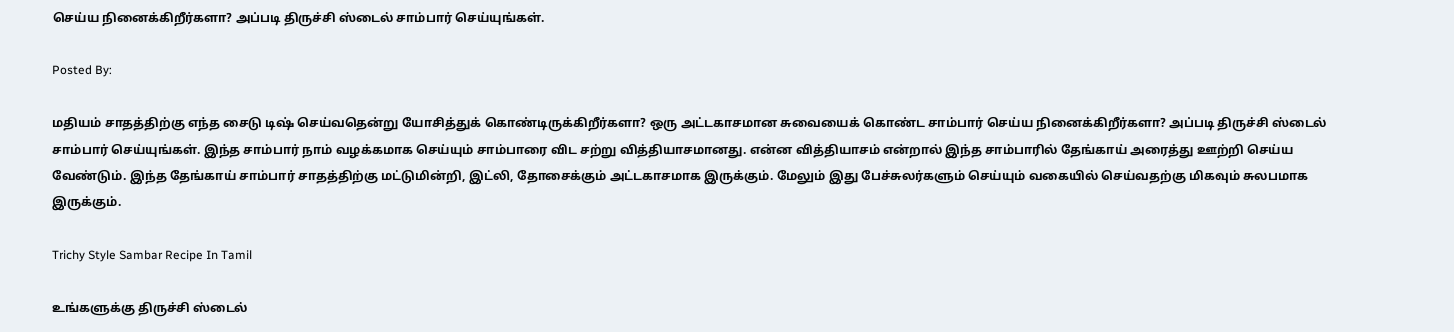செய்ய நினைக்கிறீர்களா? அப்படி திருச்சி ஸ்டைல் சாம்பார் செய்யுங்கள்.

Posted By:

மதியம் சாதத்திற்கு எந்த சைடு டிஷ் செய்வதென்று யோசித்துக் கொண்டிருக்கிறீர்களா? ஒரு அட்டகாசமான சுவையைக் கொண்ட சாம்பார் செய்ய நினைக்கிறீர்களா? அப்படி திருச்சி ஸ்டைல் சாம்பார் செய்யுங்கள். இந்த சாம்பார் நாம் வழக்கமாக செய்யும் சாம்பாரை விட சற்று வித்தியாசமானது. என்ன வித்தியாசம் என்றால் இந்த சாம்பாரில் தேங்காய் அரைத்து ஊற்றி செய்ய வேண்டும். இந்த தேங்காய் சாம்பார் சாதத்திற்கு மட்டுமின்றி, இட்லி, தோசைக்கும் அட்டகாசமாக இருக்கும். மேலும் இது பேச்சுலர்களும் செய்யும் வகையில் செய்வதற்கு மிகவும் சுலபமாக இருக்கும்.

Trichy Style Sambar Recipe In Tamil

உங்களுக்கு திருச்சி ஸ்டைல்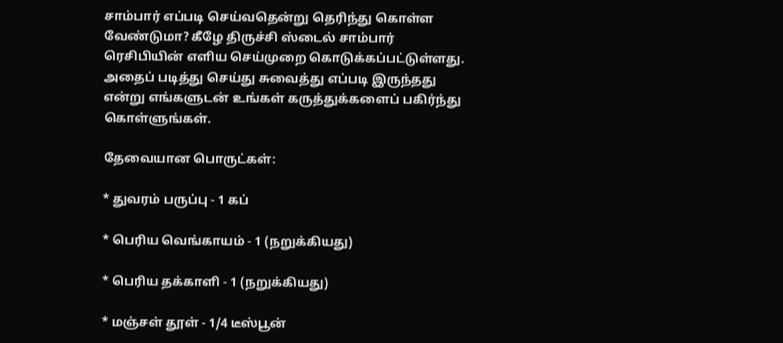சாம்பார் எப்படி செய்வதென்று தெரிந்து கொள்ள வேண்டுமா? கீழே திருச்சி ஸ்டைல் சாம்பார் ரெசிபியின் எளிய செய்முறை கொடுக்கப்பட்டுள்ளது. அதைப் படித்து செய்து சுவைத்து எப்படி இருந்தது என்று எங்களுடன் உங்கள் கருத்துக்களைப் பகிர்ந்து கொள்ளுங்கள்.

தேவையான பொருட்கள்:

* துவரம் பருப்பு - 1 கப்

* பெரிய வெங்காயம் - 1 (நறுக்கியது)

* பெரிய தக்காளி - 1 (நறுக்கியது)

* மஞ்சள் தூள் - 1/4 டீஸ்பூன்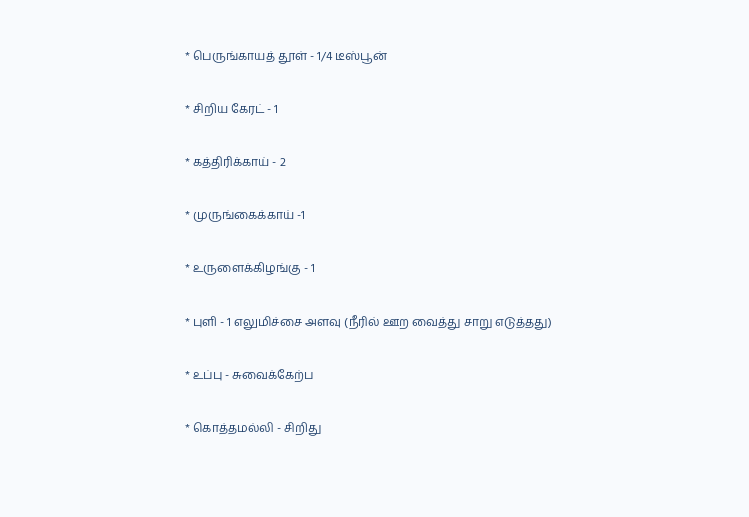* பெருங்காயத் தூள் - 1/4 டீஸ்பூன்

* சிறிய கேரட் - 1

* கத்திரிக்காய் - 2

* முருங்கைக்காய் -1

* உருளைக்கிழங்கு - 1

* புளி - 1 எலுமிச்சை அளவு (நீரில் ஊற வைத்து சாறு எடுத்தது)

* உப்பு - சுவைக்கேற்ப

* கொத்தமல்லி - சிறிது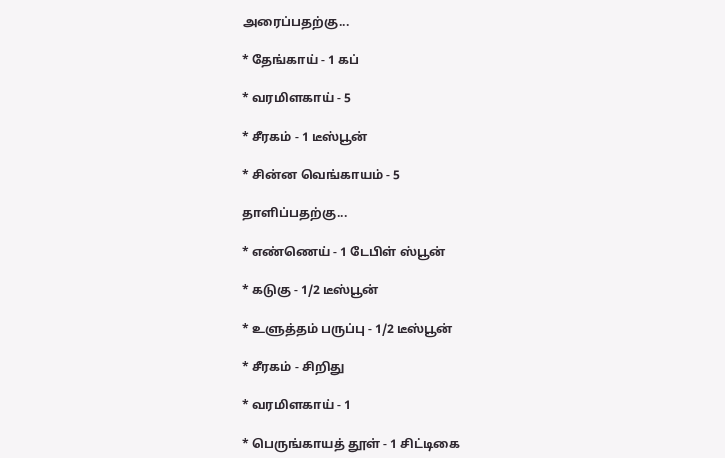அரைப்பதற்கு...

* தேங்காய் - 1 கப்

* வரமிளகாய் - 5

* சீரகம் - 1 டீஸ்பூன்

* சின்ன வெங்காயம் - 5

தாளிப்பதற்கு...

* எண்ணெய் - 1 டேபிள் ஸ்பூன்

* கடுகு - 1/2 டீஸ்பூன்

* உளுத்தம் பருப்பு - 1/2 டீஸ்பூன்

* சீரகம் - சிறிது

* வரமிளகாய் - 1

* பெருங்காயத் தூள் - 1 சிட்டிகை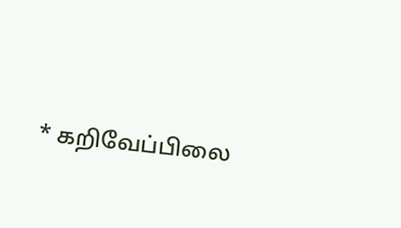* கறிவேப்பிலை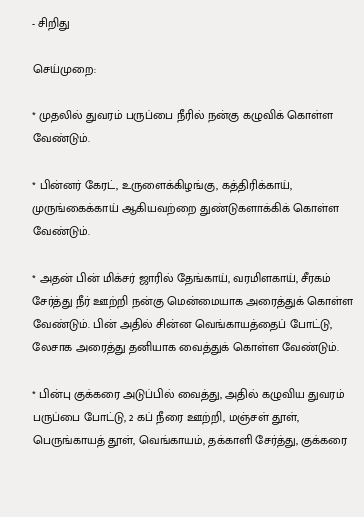- சிறிது

செய்முறை:

* முதலில் துவரம் பருப்பை நீரில் நன்கு கழுவிக் கொள்ள வேண்டும்.

* பின்னர் கேரட், உருளைக்கிழங்கு, கத்திரிக்காய், முருங்கைக்காய் ஆகியவற்றை துண்டுகளாக்கிக் கொள்ள வேண்டும்.

* அதன் பின் மிக்சர் ஜாரில் தேங்காய், வரமிளகாய், சீரகம் சேர்த்து நீர் ஊற்றி நன்கு மென்மையாக அரைத்துக் கொள்ள வேண்டும். பின் அதில் சின்ன வெங்காயத்தைப் போட்டு, லேசாக அரைத்து தனியாக வைத்துக் கொள்ள வேண்டும்.

* பின்பு குக்கரை அடுப்பில் வைத்து, அதில் கழுவிய துவரம் பருப்பை போட்டு, 2 கப் நீரை ஊற்றி, மஞ்சள் தூள், பெருங்காயத் தூள், வெங்காயம், தக்காளி சேர்த்து, குக்கரை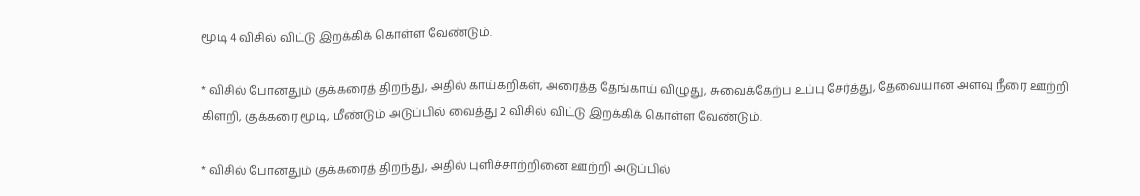மூடி 4 விசில் விட்டு இறக்கிக் கொள்ள வேண்டும்.

* விசில் போனதும் குக்கரைத் திறந்து, அதில் காய்கறிகள், அரைத்த தேங்காய் விழுது, சுவைக்கேற்ப உப்பு சேர்த்து, தேவையான அளவு நீரை ஊற்றி கிளறி, குக்கரை மூடி, மீண்டும் அடுப்பில் வைத்து 2 விசில் விட்டு இறக்கிக் கொள்ள வேண்டும்.

* விசில் போனதும் குக்கரைத் திறந்து, அதில் புளிச்சாற்றினை ஊற்றி அடுப்பில்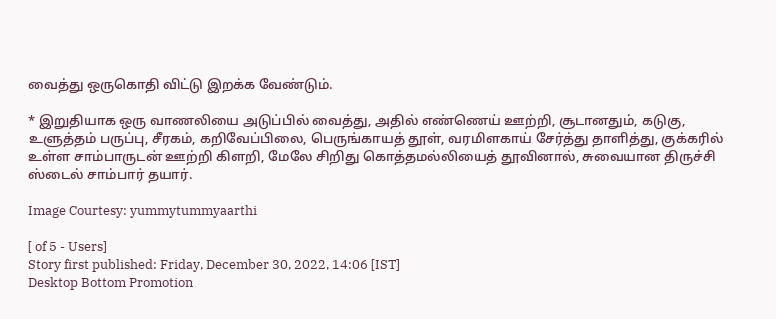வைத்து ஒருகொதி விட்டு இறக்க வேண்டும்.

* இறுதியாக ஒரு வாணலியை அடுப்பில் வைத்து, அதில் எண்ணெய் ஊற்றி, சூடானதும், கடுகு, உளுத்தம் பருப்பு, சீரகம், கறிவேப்பிலை, பெருங்காயத் தூள், வரமிளகாய் சேர்த்து தாளித்து, குக்கரில் உள்ள சாம்பாருடன் ஊற்றி கிளறி, மேலே சிறிது கொத்தமல்லியைத் தூவினால், சுவையான திருச்சி ஸ்டைல் சாம்பார் தயார்.

Image Courtesy: yummytummyaarthi

[ of 5 - Users]
Story first published: Friday, December 30, 2022, 14:06 [IST]
Desktop Bottom Promotion